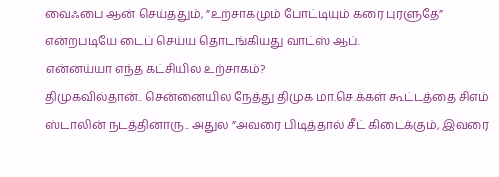வைஃபை ஆன் செய்ததும், ”உற்சாகமும் போட்டியும் கரை புரளுதே” என்றபடியே டைப் செய்ய தொடங்கியது வாட்ஸ் ஆப்.
என்னய்யா எந்த கட்சியில உற்சாகம்?
திமுகவில்தான்.. சென்னையில நேத்து திமுக மா.செ.க்கள் கூட்டத்தை சிஎம் ஸ்டாலின் நடத்தினாரு.. அதுல ”அவரை பிடித்தால் சீட் கிடைக்கும், இவரை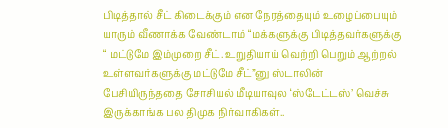பிடித்தால் சீட் கிடைக்கும் என நேரத்தையும் உழைப்பையும் யாரும் வீணாக்க வேண்டாம் “மக்களுக்கு பிடித்தவர்களுக்கு “ மட்டுமே இம்முறை சீட். உறுதியாய் வெற்றி பெறும் ஆற்றல் உள்ளவர்களுக்கு மட்டுமே சீட்”னு ஸ்டாலின் பேசியிருந்ததை சோசியல் மீடியாவுல ‘ஸ்டேட்டஸ்’ வெச்சு இருக்காங்க பல திமுக நிர்வாகிகள்..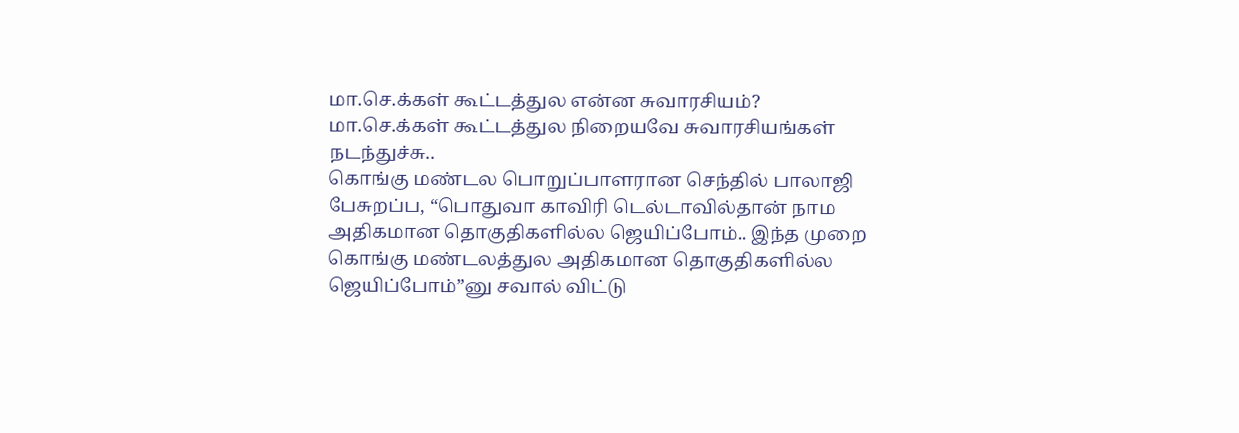மா.செ.க்கள் கூட்டத்துல என்ன சுவாரசியம்?
மா.செ.க்கள் கூட்டத்துல நிறையவே சுவாரசியங்கள் நடந்துச்சு..
கொங்கு மண்டல பொறுப்பாளரான செந்தில் பாலாஜி பேசுறப்ப, “பொதுவா காவிரி டெல்டாவில்தான் நாம அதிகமான தொகுதிகளில்ல ஜெயிப்போம்.. இந்த முறை கொங்கு மண்டலத்துல அதிகமான தொகுதிகளில்ல ஜெயிப்போம்”னு சவால் விட்டு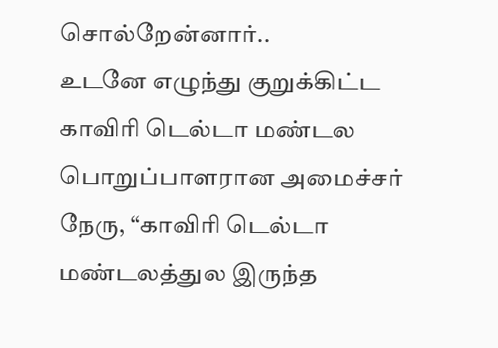சொல்றேன்னார்..
உடனே எழுந்து குறுக்கிட்ட காவிரி டெல்டா மண்டல பொறுப்பாளரான அமைச்சர் நேரு, “காவிரி டெல்டா மண்டலத்துல இருந்த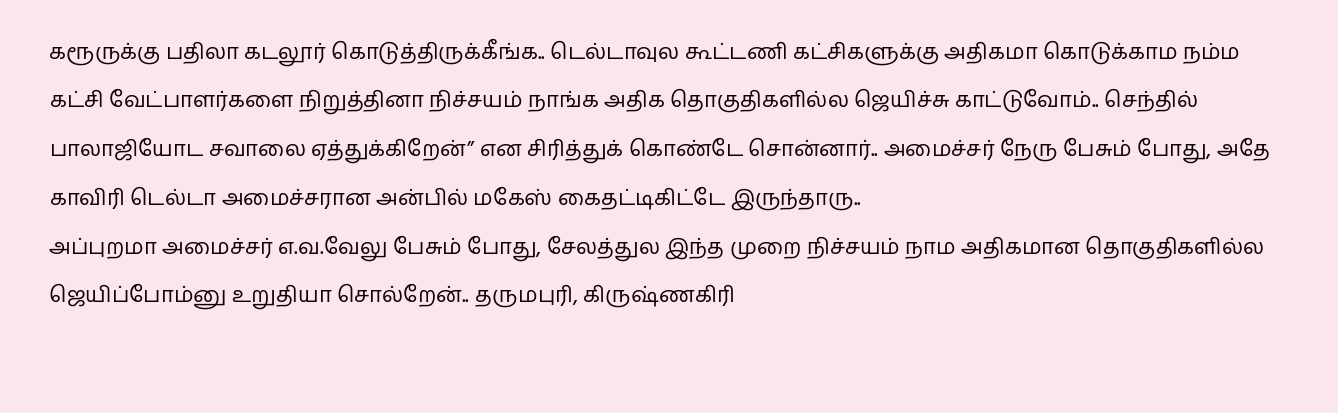கரூருக்கு பதிலா கடலூர் கொடுத்திருக்கீங்க.. டெல்டாவுல கூட்டணி கட்சிகளுக்கு அதிகமா கொடுக்காம நம்ம கட்சி வேட்பாளர்களை நிறுத்தினா நிச்சயம் நாங்க அதிக தொகுதிகளில்ல ஜெயிச்சு காட்டுவோம்.. செந்தில் பாலாஜியோட சவாலை ஏத்துக்கிறேன்” என சிரித்துக் கொண்டே சொன்னார்.. அமைச்சர் நேரு பேசும் போது, அதே காவிரி டெல்டா அமைச்சரான அன்பில் மகேஸ் கைதட்டிகிட்டே இருந்தாரு..
அப்புறமா அமைச்சர் எ.வ.வேலு பேசும் போது, சேலத்துல இந்த முறை நிச்சயம் நாம அதிகமான தொகுதிகளில்ல ஜெயிப்போம்னு உறுதியா சொல்றேன்.. தருமபுரி, கிருஷ்ணகிரி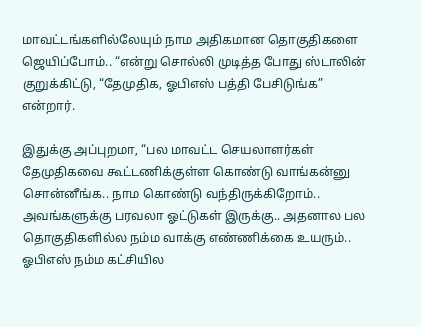மாவட்டங்களில்லேயும் நாம அதிகமான தொகுதிகளை ஜெயிப்போம்.. “என்று சொல்லி முடித்த போது ஸ்டாலின் குறுக்கிட்டு, “தேமுதிக, ஓபிஎஸ் பத்தி பேசிடுங்க” என்றார்.

இதுக்கு அப்புறமா, “பல மாவட்ட செயலாளர்கள் தேமுதிகவை கூட்டணிக்குள்ள கொண்டு வாங்கன்னு சொன்னீங்க.. நாம கொண்டு வந்திருக்கிறோம்.. அவங்களுக்கு பரவலா ஓட்டுகள் இருக்கு.. அதனால பல தொகுதிகளில்ல நம்ம வாக்கு எண்ணிக்கை உயரும்.. ஓபிஎஸ் நம்ம கட்சியில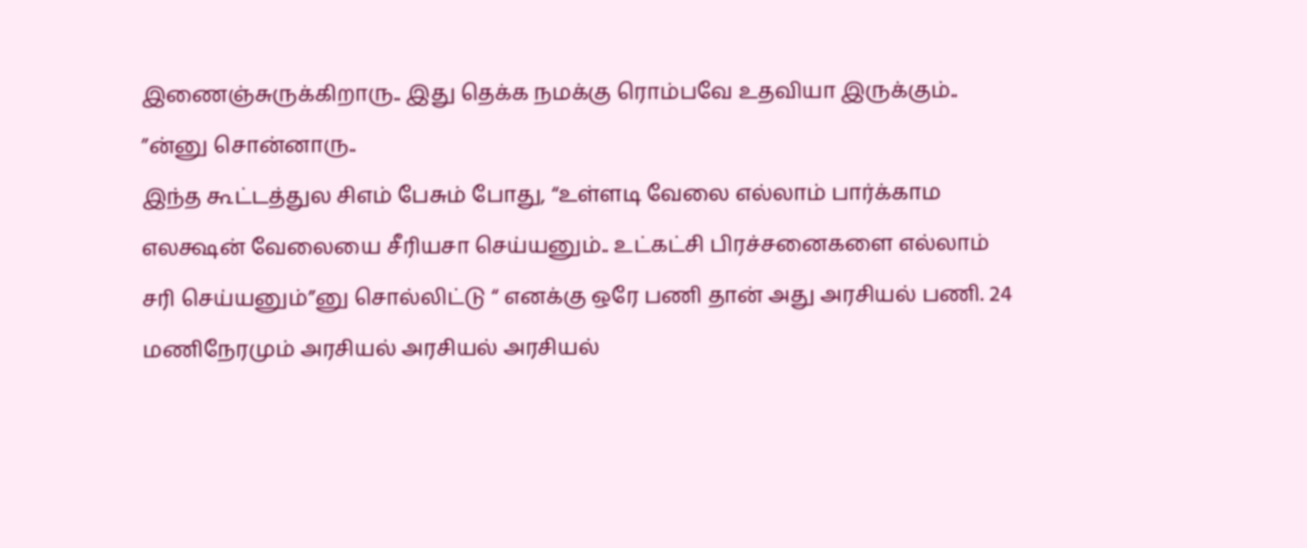இணைஞ்சுருக்கிறாரு.. இது தெக்க நமக்கு ரொம்பவே உதவியா இருக்கும்.. ”ன்னு சொன்னாரு..
இந்த கூட்டத்துல சிஎம் பேசும் போது, “உள்ளடி வேலை எல்லாம் பார்க்காம எலக்ஷன் வேலையை சீரியசா செய்யனும்.. உட்கட்சி பிரச்சனைகளை எல்லாம் சரி செய்யனும்”னு சொல்லிட்டு “ எனக்கு ஒரே பணி தான் அது அரசியல் பணி. 24 மணிநேரமும் அரசியல் அரசியல் அரசியல்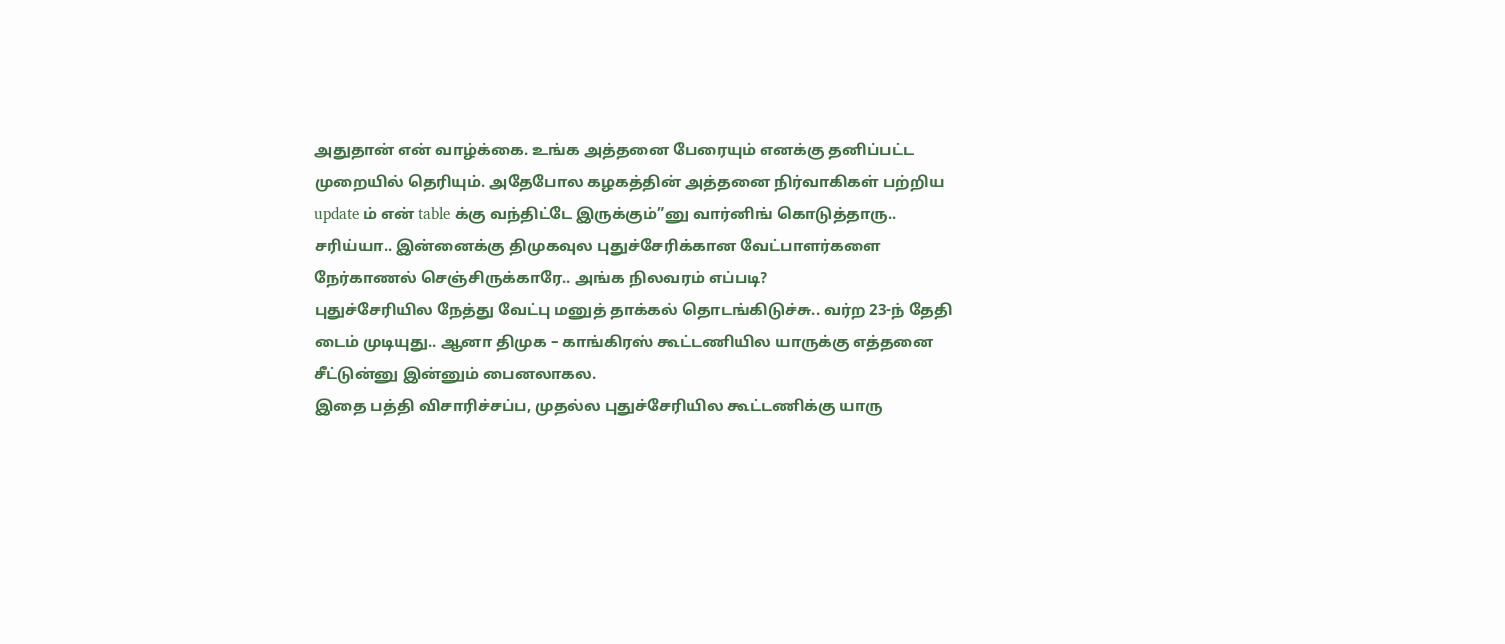அதுதான் என் வாழ்க்கை. உங்க அத்தனை பேரையும் எனக்கு தனிப்பட்ட முறையில் தெரியும். அதேபோல கழகத்தின் அத்தனை நிர்வாகிகள் பற்றிய update ம் என் table க்கு வந்திட்டே இருக்கும்”னு வார்னிங் கொடுத்தாரு..
சரிய்யா.. இன்னைக்கு திமுகவுல புதுச்சேரிக்கான வேட்பாளர்களை நேர்காணல் செஞ்சிருக்காரே.. அங்க நிலவரம் எப்படி?
புதுச்சேரியில நேத்து வேட்பு மனுத் தாக்கல் தொடங்கிடுச்சு.. வர்ற 23-ந் தேதி டைம் முடியுது.. ஆனா திமுக – காங்கிரஸ் கூட்டணியில யாருக்கு எத்தனை சீட்டுன்னு இன்னும் பைனலாகல.
இதை பத்தி விசாரிச்சப்ப, முதல்ல புதுச்சேரியில கூட்டணிக்கு யாரு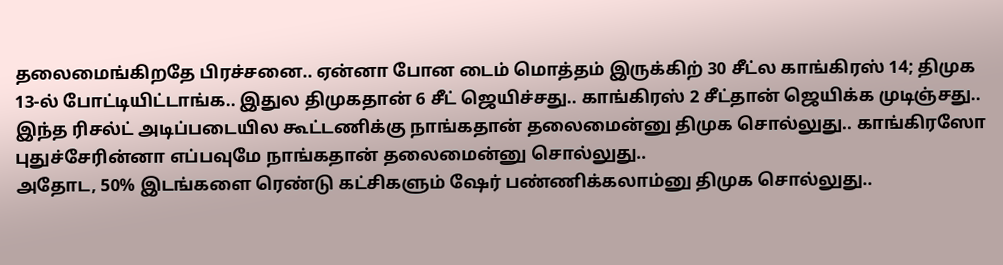தலைமைங்கிறதே பிரச்சனை.. ஏன்னா போன டைம் மொத்தம் இருக்கிற் 30 சீட்ல காங்கிரஸ் 14; திமுக 13-ல் போட்டியிட்டாங்க.. இதுல திமுகதான் 6 சீட் ஜெயிச்சது.. காங்கிரஸ் 2 சீட்தான் ஜெயிக்க முடிஞ்சது.. இந்த ரிசல்ட் அடிப்படையில கூட்டணிக்கு நாங்கதான் தலைமைன்னு திமுக சொல்லுது.. காங்கிரஸோ புதுச்சேரின்னா எப்பவுமே நாங்கதான் தலைமைன்னு சொல்லுது..
அதோட, 50% இடங்களை ரெண்டு கட்சிகளும் ஷேர் பண்ணிக்கலாம்னு திமுக சொல்லுது..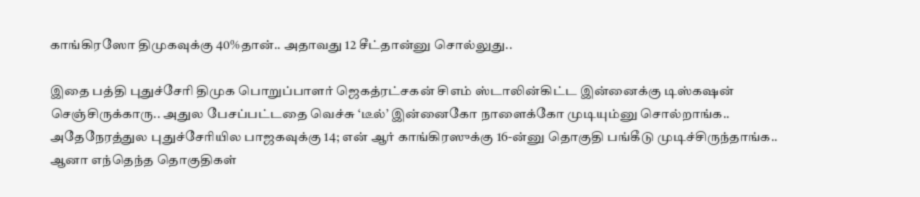காங்கிரஸோ திமுகவுக்கு 40%தான்.. அதாவது 12 சீட்தான்னு சொல்லுது..

இதை பத்தி புதுச்சேரி திமுக பொறுப்பாளர் ஜெகத்ரட்சகன் சிஎம் ஸ்டாலின்கிட்ட இன்னைக்கு டிஸ்கஷன் செஞ்சிருக்காரு.. அதுல பேசப்பட்டதை வெச்சு ‘டீல்’ இன்னைகோ நாளைக்கோ முடியும்னு சொல்றாங்க..
அதேநேரத்துல புதுச்சேரியில பாஜகவுக்கு 14; என் ஆர் காங்கிரஸுக்கு 16-ன்னு தொகுதி பங்கீடு முடிச்சிருந்தாங்க.. ஆனா எந்தெந்த தொகுதிகள்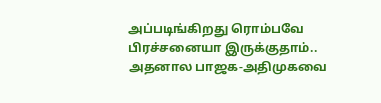அப்படிங்கிறது ரொம்பவே பிரச்சனையா இருக்குதாம்.. அதனால பாஜக-அதிமுகவை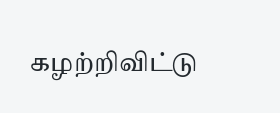கழற்றிவிட்டு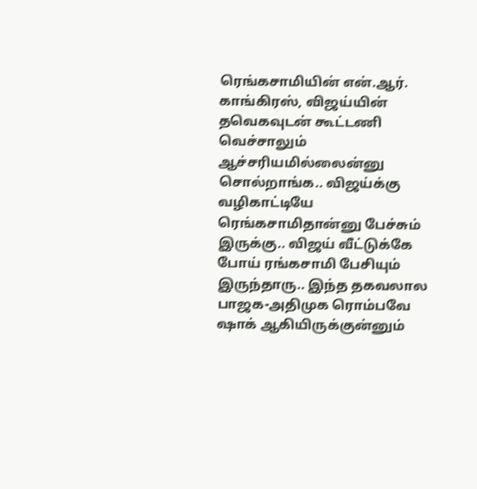ரெங்கசாமியின் என்.ஆர். காங்கிரஸ், விஜய்யின் தவெகவுடன் கூட்டணி வெச்சாலும் ஆச்சரியமில்லைன்னு சொல்றாங்க.. விஜய்க்கு வழிகாட்டியே ரெங்கசாமிதான்னு பேச்சும் இருக்கு.. விஜய் வீட்டுக்கே போய் ரங்கசாமி பேசியும் இருந்தாரு.. இந்த தகவலால பாஜக-அதிமுக ரொம்பவே ஷாக் ஆகியிருக்குன்னும்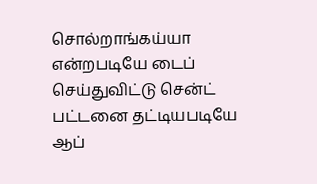சொல்றாங்கய்யா என்றபடியே டைப் செய்துவிட்டு சென்ட் பட்டனை தட்டியபடியே ஆப்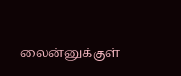லைன்னுக்குள்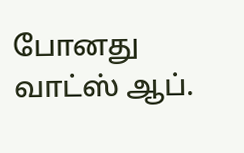போனது வாட்ஸ் ஆப்.